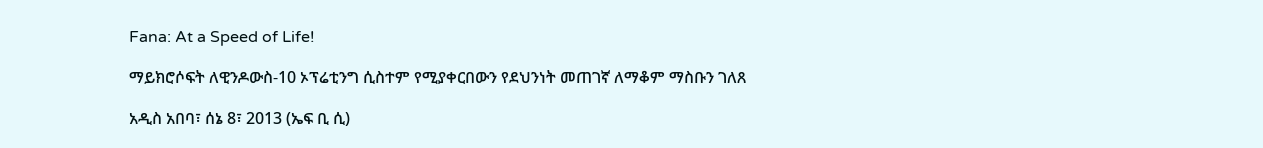Fana: At a Speed of Life!

ማይክሮሶፍት ለዊንዶውስ-10 ኦፕሬቲንግ ሲስተም የሚያቀርበውን የደህንነት መጠገኛ ለማቆም ማስቡን ገለጸ

አዲስ አበባ፣ ሰኔ 8፣ 2013 (ኤፍ ቢ ሲ)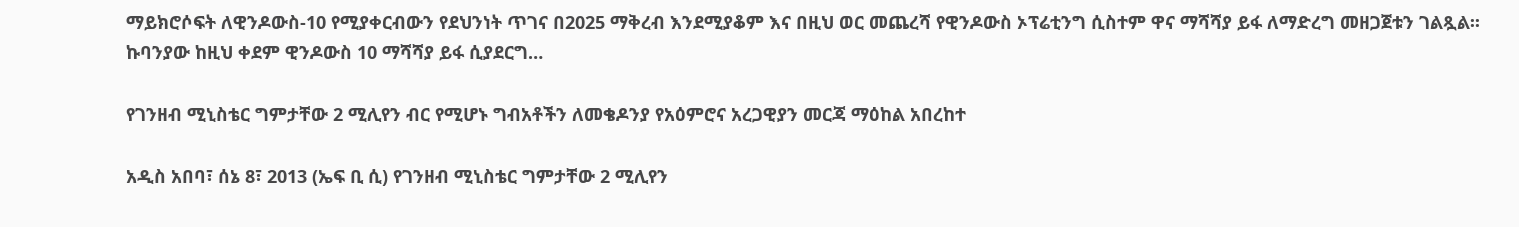ማይክሮሶፍት ለዊንዶውስ-10 የሚያቀርብውን የደህንነት ጥገና በ2025 ማቅረብ እንደሚያቆም እና በዚህ ወር መጨረሻ የዊንዶውስ ኦፕሬቲንግ ሲስተም ዋና ማሻሻያ ይፋ ለማድረግ መዘጋጀቱን ገልጿል፡፡ ኩባንያው ከዚህ ቀደም ዊንዶውስ 10 ማሻሻያ ይፋ ሲያደርግ…

የገንዘብ ሚኒስቴር ግምታቸው 2 ሚሊየን ብር የሚሆኑ ግብአቶችን ለመቄዶንያ የአዕምሮና አረጋዊያን መርጃ ማዕከል አበረከተ

አዲስ አበባ፣ ሰኔ 8፣ 2013 (ኤፍ ቢ ሲ) የገንዘብ ሚኒስቴር ግምታቸው 2 ሚሊየን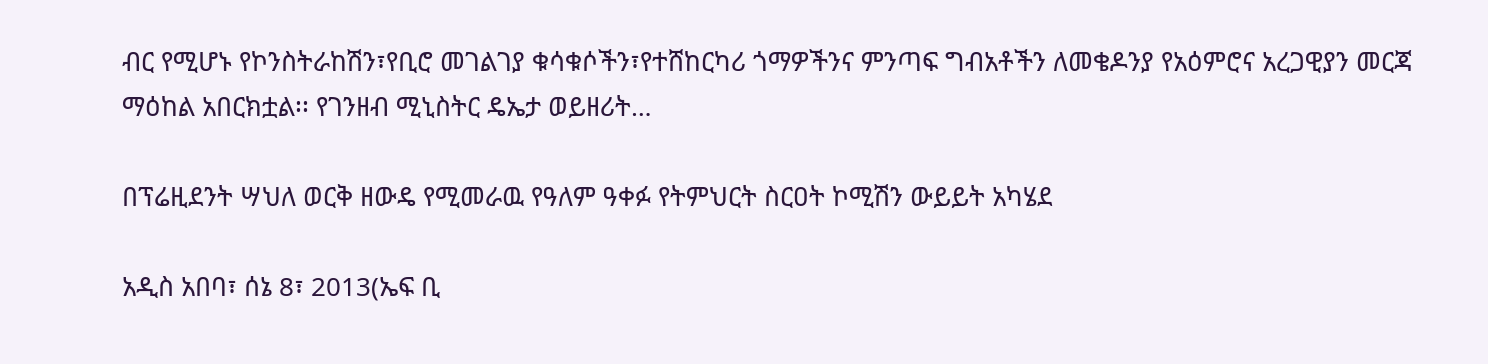ብር የሚሆኑ የኮንስትራከሽን፣የቢሮ መገልገያ ቁሳቁሶችን፣የተሸከርካሪ ጎማዎችንና ምንጣፍ ግብአቶችን ለመቄዶንያ የአዕምሮና አረጋዊያን መርጃ ማዕከል አበርክቷል፡፡ የገንዘብ ሚኒስትር ዴኤታ ወይዘሪት…

በፕሬዚደንት ሣህለ ወርቅ ዘውዴ የሚመራዉ የዓለም ዓቀፉ የትምህርት ስርዐት ኮሚሽን ውይይት አካሄደ

አዲስ አበባ፣ ሰኔ 8፣ 2013(ኤፍ ቢ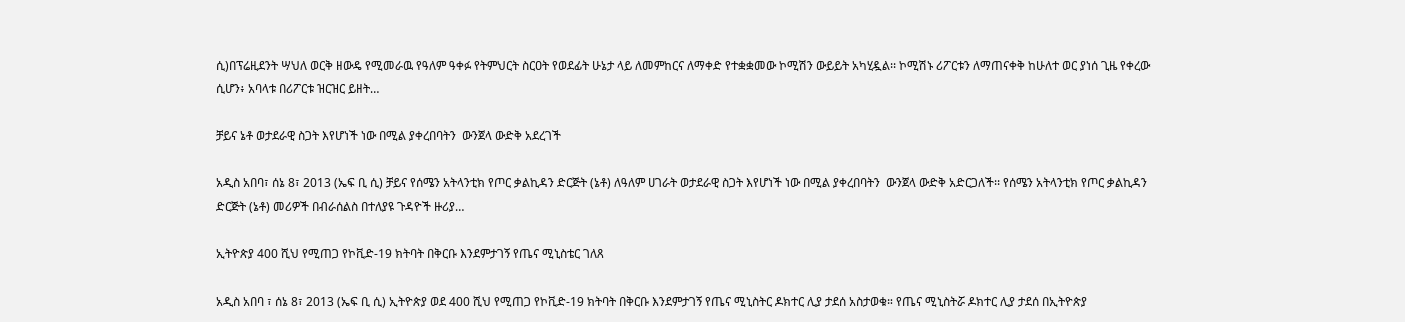ሲ)በፕሬዚደንት ሣህለ ወርቅ ዘውዴ የሚመራዉ የዓለም ዓቀፉ የትምህርት ስርዐት የወደፊት ሁኔታ ላይ ለመምከርና ለማቀድ የተቋቋመው ኮሚሽን ውይይት አካሂዷል፡፡ ኮሚሽኑ ሪፖርቱን ለማጠናቀቅ ከሁለተ ወር ያነሰ ጊዜ የቀረው ሲሆን፥ አባላቱ በሪፖርቱ ዝርዝር ይዘት…

ቻይና ኔቶ ወታደራዊ ስጋት እየሆነች ነው በሚል ያቀረበባትን  ውንጀላ ውድቅ አደረገች

አዲስ አበባ፣ ሰኔ 8፣ 2013 (ኤፍ ቢ ሲ) ቻይና የሰሜን አትላንቲክ የጦር ቃልኪዳን ድርጅት (ኔቶ) ለዓለም ሀገራት ወታደራዊ ስጋት እየሆነች ነው በሚል ያቀረበባትን  ውንጀላ ውድቅ አድርጋለች፡፡ የሰሜን አትላንቲክ የጦር ቃልኪዳን ድርጅት (ኔቶ) መሪዎች በብራሰልስ በተለያዩ ጉዳዮች ዙሪያ…

ኢትዮጵያ 400 ሺህ የሚጠጋ የኮቪድ-19 ክትባት በቅርቡ እንደምታገኝ የጤና ሚኒስቴር ገለጸ

አዲስ አበባ ፣ ሰኔ 8፣ 2013 (ኤፍ ቢ ሲ) ኢትዮጵያ ወደ 400 ሺህ የሚጠጋ የኮቪድ-19 ክትባት በቅርቡ እንደምታገኝ የጤና ሚኒስትር ዶክተር ሊያ ታደሰ አስታወቁ። የጤና ሚኒስትሯ ዶክተር ሊያ ታደሰ በኢትዮጵያ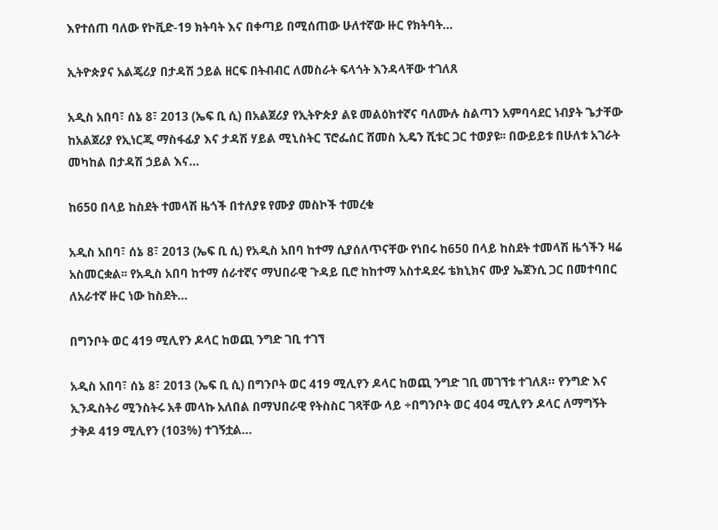እየተሰጠ ባለው የኮቪድ-19 ክትባት እና በቀጣይ በሚሰጠው ሁለተኛው ዙር የክትባት…

ኢትዮጵያና አልጄሪያ በታዳሽ ኃይል ዘርፍ በትብብር ለመስራት ፍላጎት እንዳላቸው ተገለጸ

አዲስ አበባ፣ ሰኔ 8፣ 2013 (ኤፍ ቢ ሲ) በአልጀሪያ የኢትዮጵያ ልዩ መልዕክተኛና ባለሙሉ ስልጣን አምባሳደር ነብያት ጌታቸው ከአልጀሪያ የኢነርጂ ማስፋፊያ እና ታዳሽ ሃይል ሚኒስትር ፕሮፌሰር ሸመስ ኢዴን ሺቱር ጋር ተወያዩ፡፡ በውይይቱ በሁለቱ አገራት መካከል በታዳሽ ኃይል እና…

ከ650 በላይ ከስደት ተመላሽ ዜጎች በተለያዩ የሙያ መስኮች ተመረቁ

አዲስ አበባ፣ ሰኔ 8፣ 2013 (ኤፍ ቢ ሲ) የአዲስ አበባ ከተማ ሲያሰለጥናቸው የነበሩ ከ650 በላይ ከስደት ተመላሽ ዜጎችን ዛሬ አስመርቋል፡፡ የአዲስ አበባ ከተማ ሰራተኛና ማህበራዊ ጉዳይ ቢሮ ከከተማ አስተዳደሩ ቴክኒክና ሙያ ኤጀንሲ ጋር በመተባበር ለአራተኛ ዙር ነው ከስደት…

በግንቦት ወር 419 ሚሊየን ዶላር ከወጪ ንግድ ገቢ ተገኘ

አዲስ አበባ፣ ሰኔ 8፣ 2013 (ኤፍ ቢ ሲ) በግንቦት ወር 419 ሚሊየን ዶላር ከወጪ ንግድ ገቢ መገኘቱ ተገለጸ። የንግድ እና ኢንዱስትሪ ሚንስትሩ አቶ መላኩ አለበል በማህበራዊ የትስስር ገጻቸው ላይ ÷በግንቦት ወር 404 ሚሊየን ዶላር ለማግኝት ታቅዶ 419 ሚሊየን (103%) ተገኝቷል…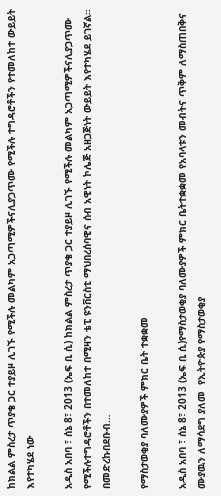ከክልል ምስረታ ጥያቄ ጋር ተያይዞ ሊገኙ የሚችሉ መልካም አጋጣሚዎችናሊያጋጥሙ የሚችሉ ተግዳሮቶችን የተመለከተ ውይይት እየተካሄደ ነው

አዲስ አበባ ፣ ሰኔ 8፣ 2013 (ኤፍ ቢ ሲ) ከክልል ምስረታ ጥያቄ ጋር ተያይዞ ሊገኙ የሚችሉ መልካም አጋጣሚዎችናሊያጋጥሙ የሚችሉተግዳሮቶችን በተመለከተ በሚዛን ቴፒ ዩንቨርስቲ ማህበረሰባዊና ሰብ አዊነት ኮሌጅ አዘጋጅነት ውይይት እየተካሄደ ይገኛል። በመድረኩበደቡብ…

የማስታወቂያ ባለሙያዎች ምክር ቤት ተቋቋመ

አዲስ አበባ ፣ ሰኔ 8፣ 2013 (ኤፍ ቢ ሲ)የማስታወቂያ ባለሙያዎች ምክር ቤትተቋቋመ የአባላቱን መብትና ጥቅም ለማስጠበቅና ሙያዉን ለማሳደግ ያለመ  የኢትዮጵያ የማስታወቂያ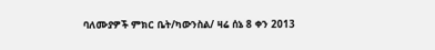ባለሙያዎች ምክር ቤት/ካውንስል/ ዛሬ ሰኔ 8 ቀን 2013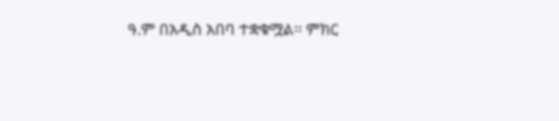ዓ.ም በአዲስ አበባ ተቋቁሟል፡፡ ምክር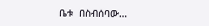ቤቱ  በስብሰባው…